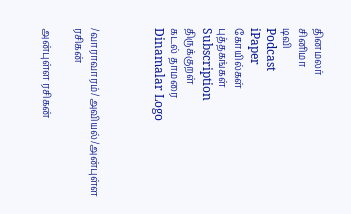தினமலர்
சினிமா
டிவி
Podcast
iPaper
கோயில்கள்
புத்தகங்கள்
Subscription
திருக்குறள்
கடல் தாமரை
Dinamalar Logo



/வாராவாரம்/அவியல்/அன்புள்ள ரசிகன்

அன்புள்ள ரசிகன்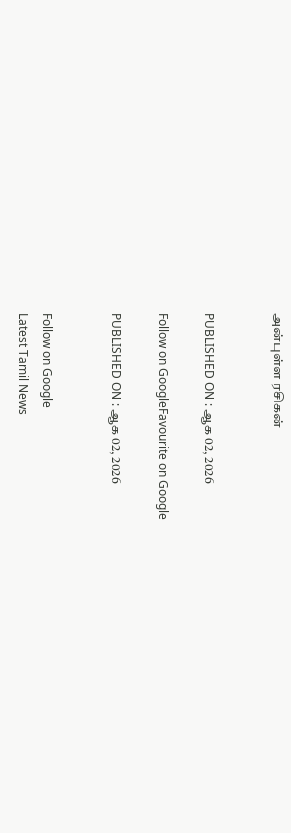அன்புள்ள ரசிகன்


PUBLISHED ON : ஆக 02, 2026

Follow on GoogleFavourite on Google

PUBLISHED ON : ஆக 02, 2026


Follow on Google
Latest Tamil News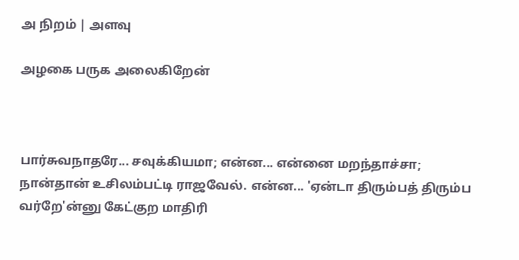அ நிறம் | அளவு

அழகை பருக அலைகிறேன்



பார்சுவநாதரே... சவுக்கியமா; என்ன... என்னை மறந்தாச்சா; நான்தான் உசிலம்பட்டி ராஜவேல். என்ன... 'ஏன்டா திரும்பத் திரும்ப வர்றே'ன்னு கேட்குற மாதிரி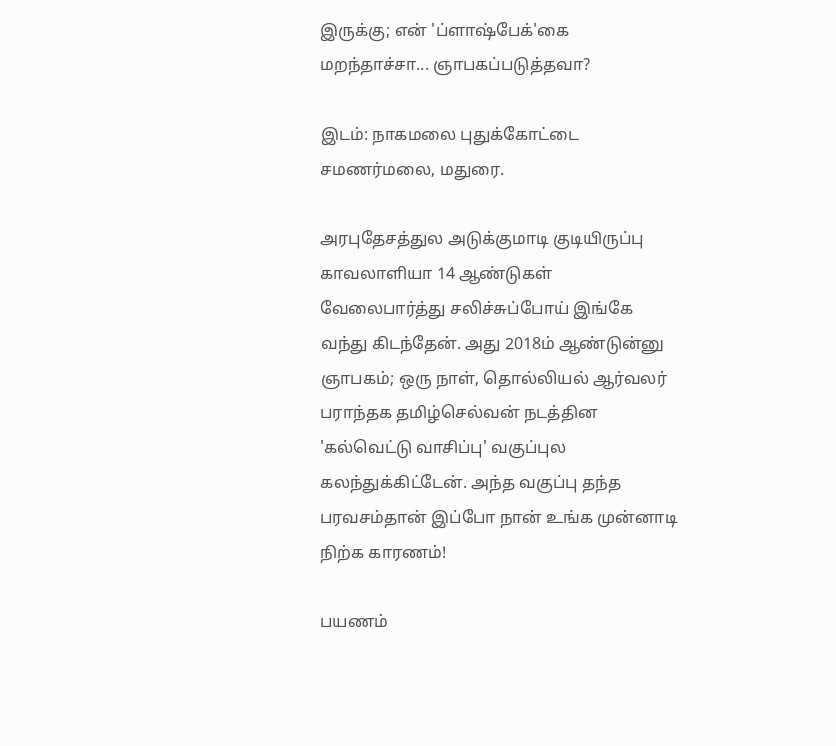இருக்கு; என் 'ப்ளாஷ்பேக்'கை மறந்தாச்சா... ஞாபகப்படுத்தவா?

இடம்: நாகமலை புதுக்கோட்டை சமணர்மலை, மதுரை.

அரபுதேசத்துல அடுக்குமாடி குடியிருப்பு காவலாளியா 14 ஆண்டுகள் வேலைபார்த்து சலிச்சுப்போய் இங்கே வந்து கிடந்தேன். அது 2018ம் ஆண்டுன்னு ஞாபகம்; ஒரு நாள், தொல்லியல் ஆர்வலர் பராந்தக தமிழ்செல்வன் நடத்தின 'கல்வெட்டு வாசிப்பு' வகுப்புல கலந்துக்கிட்டேன். அந்த வகுப்பு தந்த பரவசம்தான் இப்போ நான் உங்க முன்னாடி நிற்க காரணம்!

பயணம்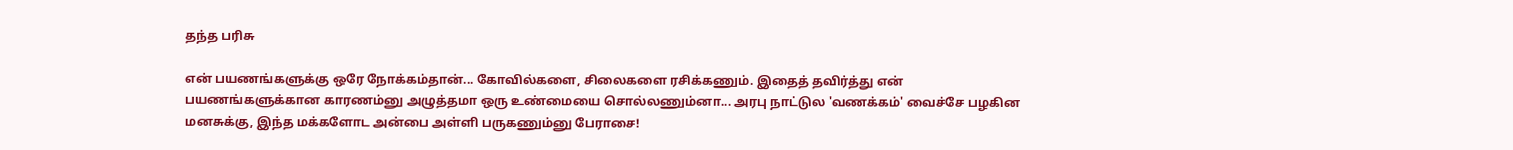தந்த பரிசு

என் பயணங்களுக்கு ஒரே நோக்கம்தான்... கோவில்களை, சிலைகளை ரசிக்கணும். இதைத் தவிர்த்து என் பயணங்களுக்கான காரணம்னு அழுத்தமா ஒரு உண்மையை சொல்லணும்னா... அரபு நாட்டுல 'வணக்கம்' வைச்சே பழகின மனசுக்கு, இந்த மக்களோட அன்பை அள்ளி பருகணும்னு பேராசை!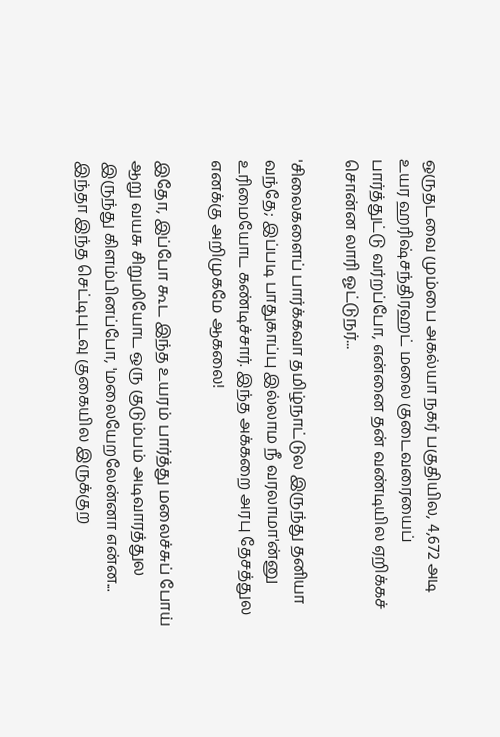ஒருதடவை மும்பை அகல்யா நகர் பகுதியில, 4,672 அடி உயர ஹரிஷ்சந்திரஹட் மலை குடைவரையைப் பார்த்துட்டு வர்றப்போ, என்னை தன் வண்டியில ஏறிக்கச் சொன்ன லாரி ஓட்டுநர்...

'சிலைகளைப் பார்க்கவா தமிழ்நாட்டுல இருந்து தனியா வந்தே; இப்படி பாதுகாப்பு இல்லாம நீ வரலாமா'ன்னு உரிமையோட கண்டிச்சார். இந்த அக்கறை அரபு தேசத்துல எனக்கு அறிமுகமே ஆகலை!

இதோ, இப்போ கூட இந்த உயரம் பார்த்து மலைச்சுப் போய் ஆறு வயசு சிறுமியோட ஒரு குடும்பம் அடிவாரத்துல இருந்து கிளம்பினப்போ, 'மலையேறலேன்னா என்ன... இந்தா இந்த செட்டிபுடவு குகையில இருக்குற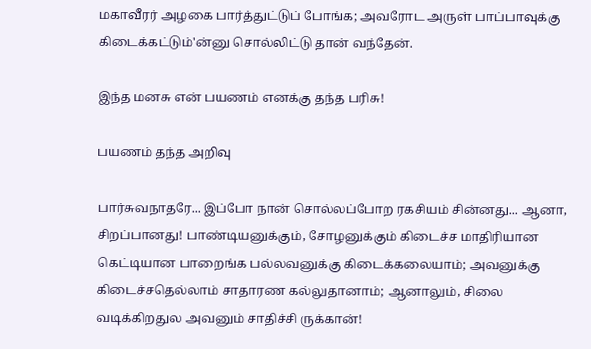மகாவீரர் அழகை பார்த்துட்டுப் போங்க; அவரோட அருள் பாப்பாவுக்கு கிடைக்கட்டும்'ன்னு சொல்லிட்டு தான் வந்தேன்.

இந்த மனசு என் பயணம் எனக்கு தந்த பரிசு!

பயணம் தந்த அறிவு

பார்சுவநாதரே... இப்போ நான் சொல்லப்போற ரகசியம் சின்னது... ஆனா, சிறப்பானது! பாண்டியனுக்கும், சோழனுக்கும் கிடைச்ச மாதிரியான கெட்டியான பாறைங்க பல்லவனுக்கு கிடைக்கலையாம்; அவனுக்கு கிடைச்சதெல்லாம் சாதாரண கல்லுதானாம்; ஆனாலும், சிலை வடிக்கிறதுல அவனும் சாதிச்சி ருக்கான்!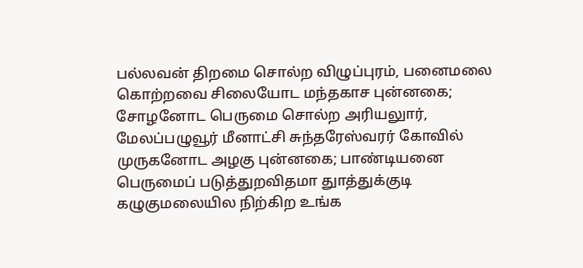பல்லவன் திறமை சொல்ற விழுப்புரம், பனைமலை கொற்றவை சிலையோட மந்தகாச புன்னகை; சோழனோட பெருமை சொல்ற அரியலுார், மேலப்பழுவூர் மீனாட்சி சுந்தரேஸ்வரர் கோவில் முருகனோட அழகு புன்னகை; பாண்டியனை பெருமைப் படுத்துறவிதமா துாத்துக்குடி கழுகுமலையில நிற்கிற உங்க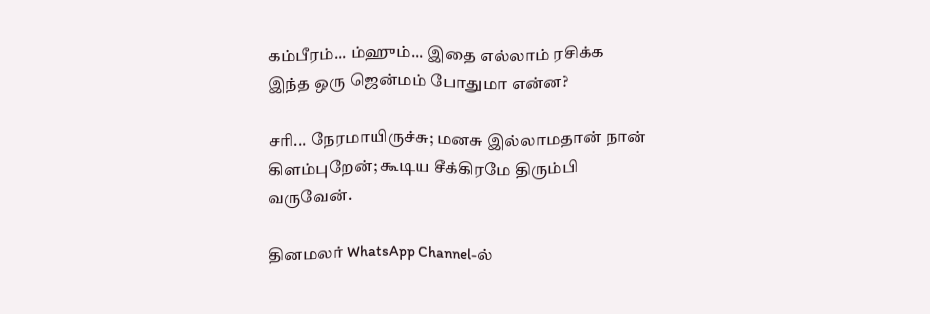கம்பீரம்... ம்ஹும்... இதை எல்லாம் ரசிக்க இந்த ஒரு ஜென்மம் போதுமா என்ன?

சரி... நேரமாயிருச்சு; மனசு இல்லாமதான் நான் கிளம்புறேன்; கூடிய சீக்கிரமே திரும்பி வருவேன்.

தினமலர் WhatsApp Channel-ல்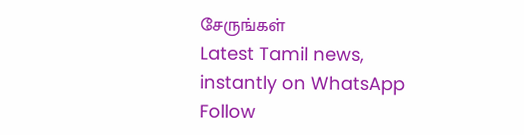சேருங்கள்
Latest Tamil news, instantly on WhatsApp
Follow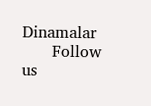Dinamalar
      Follow us